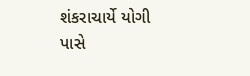શંકરાચાર્યે યોગી પાસે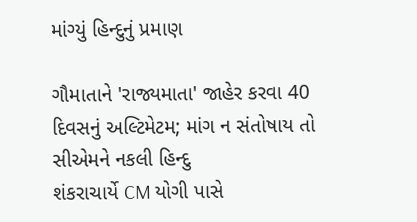માંગ્યું હિન્દુનું પ્રમાણ

ગૌમાતાને 'રાજ્યમાતા' જાહેર કરવા 40 દિવસનું અલ્ટિમેટમ; માંગ ન સંતોષાય તો સીએમને નકલી હિન્દુ
શંકરાચાર્યે CM યોગી પાસે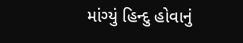માંગ્યું હિન્દુ હોવાનું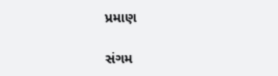પ્રમાણ

સંગમ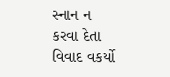સ્નાન ન કરવા દેતા વિવાદ વકર્યો